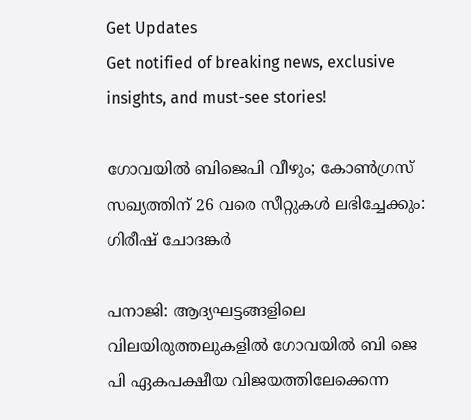Get Updates
Get notified of breaking news, exclusive insights, and must-see stories!

ഗോവയില്‍ ബിജെപി വീഴും; കോണ്‍ഗ്രസ് സഖ്യത്തിന് 26 വരെ സീറ്റുകള്‍ ലഭിച്ചേക്കും: ഗിരീഷ് ചോദങ്കർ

പനാജി: ആദ്യഘട്ടങ്ങളിലെ വിലയിരുത്തലുകളില്‍ ഗോവയില്‍ ബി ജെ പി ഏകപക്ഷീയ വിജയത്തിലേക്കെന്ന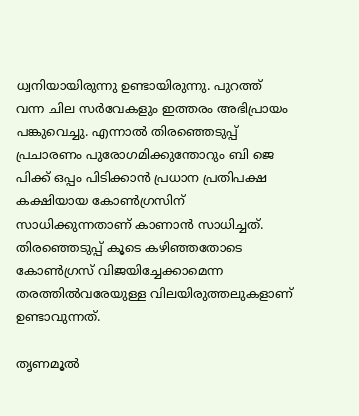ധ്വനിയായിരുന്നു ഉണ്ടായിരുന്നു. പുറത്ത് വന്ന ചില സർവേകളും ഇത്തരം അഭിപ്രായം പങ്കുവെച്ചു. എന്നാല്‍ തിരഞ്ഞെടുപ്പ് പ്രചാരണം പുരോഗമിക്കുന്തോറും ബി ജെ പിക്ക് ഒപ്പം പിടിക്കാന്‍ പ്രധാന പ്രതിപക്ഷ കക്ഷിയായ കോണ്‍ഗ്രസിന് സാധിക്കുന്നതാണ് കാണാന്‍ സാധിച്ചത്. തിരഞ്ഞെടുപ്പ് കൂടെ കഴിഞ്ഞതോടെ കോണ്‍ഗ്രസ് വിജയിച്ചേക്കാമെന്ന തരത്തില്‍വരേയുള്ള വിലയിരുത്തലുകളാണ് ഉണ്ടാവുന്നത്.

തൃണമൂല്‍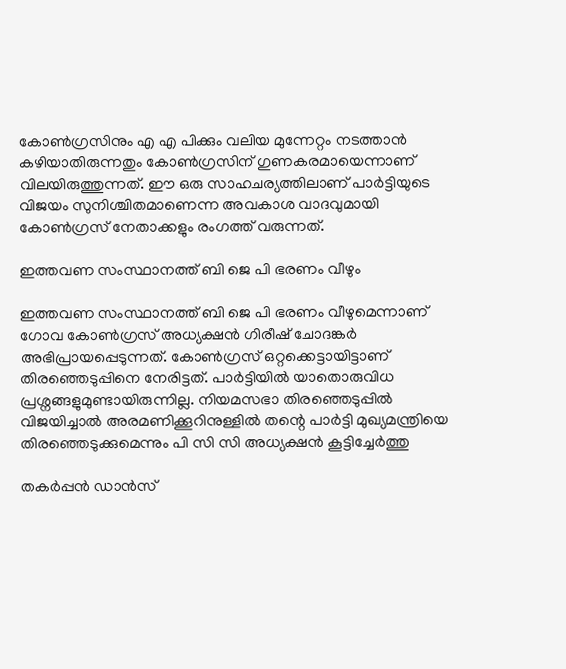കോണ്‍ഗ്രസിനും എ എ പിക്കും വലിയ മുന്നേറ്റം നടത്താന്‍ കഴിയാതിരുന്നതും കോണ്‍ഗ്രസിന് ഗുണകരമായെന്നാണ് വിലയിരുത്തുന്നത്. ഈ ഒരു സാഹചര്യത്തിലാണ് പാർട്ടിയുടെ വിജയം സുനിശ്ചിതമാണെന്ന അവകാശ വാദവുമായി കോണ്‍ഗ്രസ് നേതാക്കളും രംഗത്ത് വരുന്നത്.

ഇത്തവണ സംസ്ഥാനത്ത് ബി ജെ പി ഭരണം വീഴും

ഇത്തവണ സംസ്ഥാനത്ത് ബി ജെ പി ഭരണം വീഴുമെന്നാണ് ഗോവ കോൺഗ്രസ് അധ്യക്ഷൻ ഗിരീഷ് ചോദങ്കർ അഭിപ്രായപ്പെടുന്നത്. കോണ്‍ഗ്രസ് ഒറ്റക്കെട്ടായിട്ടാണ് തിരഞ്ഞെടുപ്പിനെ നേരിട്ടത്. പാർട്ടിയില്‍ യാതൊരുവിധ പ്രശ്നങ്ങളുമുണ്ടായിരുന്നില്ല. നിയമസഭാ തിരഞ്ഞെടുപ്പിൽ വിജയിച്ചാൽ അരമണിക്കൂറിനുള്ളിൽ തന്റെ പാർട്ടി മുഖ്യമന്ത്രിയെ തിരഞ്ഞെടുക്കുമെന്നും പി സി സി അധ്യക്ഷന്‍ കൂട്ടിച്ചേർത്തു

തകർപ്പന്‍ ഡാന്‍സ്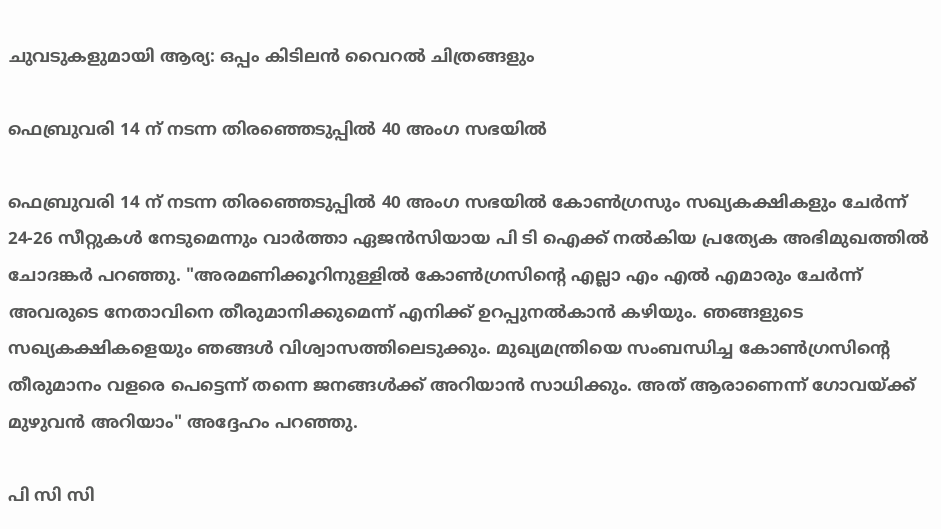ചുവടുകളുമായി ആര്യ: ഒപ്പം കിടിലന്‍ വൈറല്‍ ചിത്രങ്ങളും

ഫെബ്രുവരി 14 ന് നടന്ന തിരഞ്ഞെടുപ്പില്‍ 40 അംഗ സഭയിൽ

ഫെബ്രുവരി 14 ന് നടന്ന തിരഞ്ഞെടുപ്പില്‍ 40 അംഗ സഭയിൽ കോൺഗ്രസും സഖ്യകക്ഷികളും ചേർന്ന് 24-26 സീറ്റുകൾ നേടുമെന്നും വാർത്താ ഏജന്‍സിയായ പി ടി ഐക്ക് നൽകിയ പ്രത്യേക അഭിമുഖത്തിൽ ചോദങ്കർ പറഞ്ഞു. "അരമണിക്കൂറിനുള്ളിൽ കോൺഗ്രസിന്റെ എല്ലാ എം എൽ എമാരും ചേർന്ന് അവരുടെ നേതാവിനെ തീരുമാനിക്കുമെന്ന് എനിക്ക് ഉറപ്പുനൽകാൻ കഴിയും. ഞങ്ങളുടെ സഖ്യകക്ഷികളെയും ഞങ്ങൾ വിശ്വാസത്തിലെടുക്കും. മുഖ്യമന്ത്രിയെ സംബന്ധിച്ച കോൺഗ്രസിന്റെ തീരുമാനം വളരെ പെട്ടെന്ന് തന്നെ ജനങ്ങള്‍ക്ക് അറിയാന്‍ സാധിക്കും. അത് ആരാണെന്ന് ഗോവയ്ക്ക് മുഴുവൻ അറിയാം" അദ്ദേഹം പറഞ്ഞു.

പി സി സി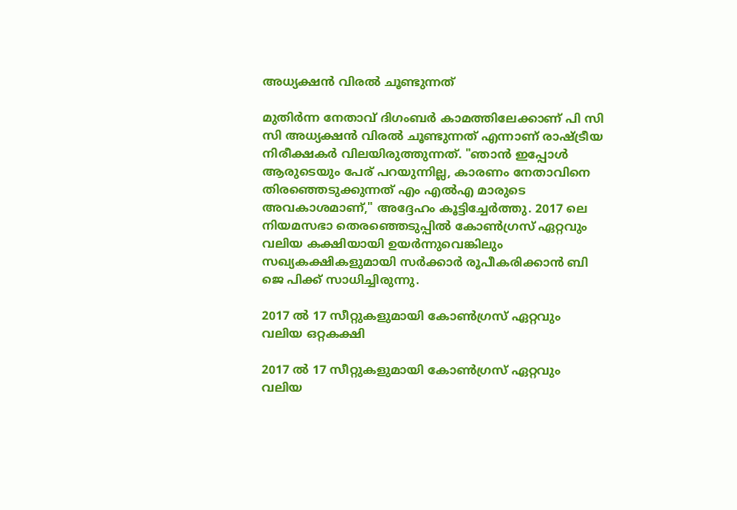അധ്യക്ഷന്‍ വിരല്‍ ചൂണ്ടുന്നത്

മുതിർന്ന നേതാവ് ദിഗംബർ കാമത്തിലേക്കാണ് പി സി സി അധ്യക്ഷന്‍ വിരല്‍ ചൂണ്ടുന്നത് എന്നാണ് രാഷ്ട്രീയ നിരീക്ഷകർ വിലയിരുത്തുന്നത്. "ഞാൻ ഇപ്പോൾ ആരുടെയും പേര് പറയുന്നില്ല, കാരണം നേതാവിനെ തിരഞ്ഞെടുക്കുന്നത് എം എൽഎ മാരുടെ അവകാശമാണ്," അദ്ദേഹം കൂട്ടിച്ചേർത്തു. 2017 ലെ നിയമസഭാ തെരഞ്ഞെടുപ്പിൽ കോൺഗ്രസ് ഏറ്റവും വലിയ കക്ഷിയായി ഉയർന്നുവെങ്കിലും സഖ്യകക്ഷികളുമായി സർക്കാർ രൂപീകരിക്കാൻ ബി ജെ പിക്ക് സാധിച്ചിരുന്നു.

2017 ല്‍ 17 സീറ്റുകളുമായി കോണ്‍ഗ്രസ് ഏറ്റവും വലിയ ഒറ്റകക്ഷി

2017 ല്‍ 17 സീറ്റുകളുമായി കോണ്‍ഗ്രസ് ഏറ്റവും വലിയ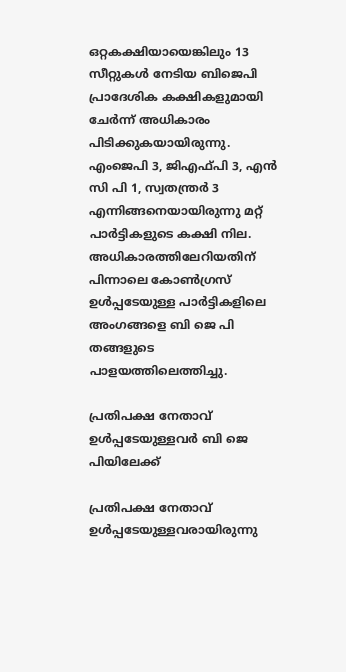ഒറ്റകക്ഷിയായെങ്കിലും 13 സീറ്റുകള്‍ നേടിയ ബിജെപി പ്രാദേശിക കക്ഷികളുമായി ചേർന്ന് അധികാരം പിടിക്കുകയായിരുന്നു. എംജെപി 3, ജിഎഫ്പി 3, എന്‍ സി പി 1, സ്വതന്ത്രർ 3 എന്നിങ്ങനെയായിരുന്നു മറ്റ് പാർട്ടികളുടെ കക്ഷി നില. അധികാരത്തിലേറിയതിന് പിന്നാലെ കോണ്‍ഗ്രസ് ഉള്‍പ്പടേയുള്ള പാർട്ടികളിലെ അംഗങ്ങളെ ബി ജെ പി തങ്ങളുടെ പാളയത്തിലെത്തിച്ചു.

പ്രതിപക്ഷ നേതാവ് ഉള്‍പ്പടേയുള്ളവർ ബി ജെ പിയിലേക്ക്

പ്രതിപക്ഷ നേതാവ് ഉള്‍പ്പടേയുള്ളവരായിരുന്നു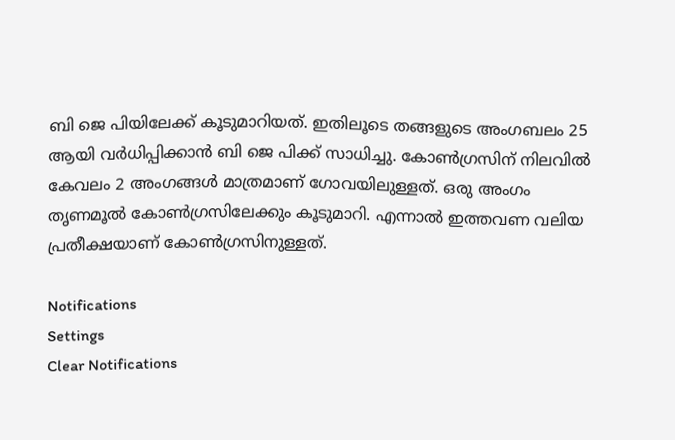ബി ജെ പിയിലേക്ക് കൂടുമാറിയത്. ഇതിലൂടെ തങ്ങളുടെ അംഗബലം 25 ആയി വർധിപ്പിക്കാന്‍ ബി ജെ പിക്ക് സാധിച്ചു. കോണ്‍ഗ്രസിന് നിലവില്‍ കേവലം 2 അംഗങ്ങള്‍ മാത്രമാണ് ഗോവയിലുള്ളത്. ഒരു അംഗം തൃണമൂല്‍ കോണ്‍ഗ്രസിലേക്കും കൂടുമാറി. എന്നാല്‍ ഇത്തവണ വലിയ പ്രതീക്ഷയാണ് കോണ്‍ഗ്രസിനുള്ളത്.

Notifications
Settings
Clear Notifications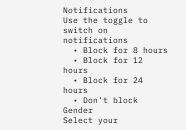Notifications
Use the toggle to switch on notifications
  • Block for 8 hours
  • Block for 12 hours
  • Block for 24 hours
  • Don't block
Gender
Select your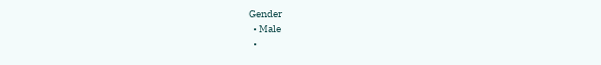Gender
  • Male
  •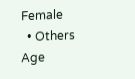Female
  • Others
Age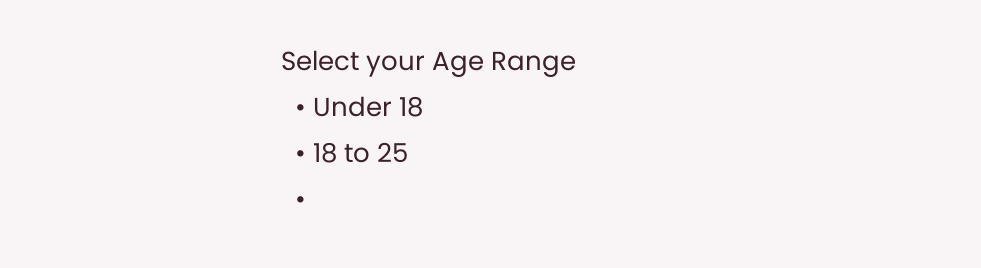Select your Age Range
  • Under 18
  • 18 to 25
  •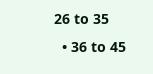26 to 35
  • 36 to 45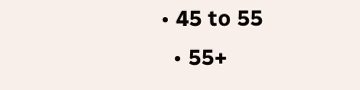• 45 to 55
  • 55+